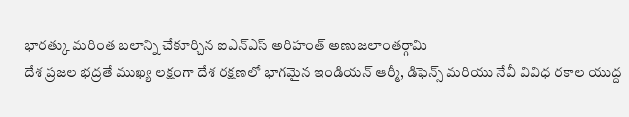భారత్కు మరింత బలాన్ని చేకూర్చిన ఐఎన్ఎస్ అరిహంత్ అణుజలాంతర్గామి
దేశ ప్రజల భద్రతే ముఖ్య లక్షంగా దేశ రక్షణలో భాగమైన ఇండియన్ ఆర్మీ, డిఫెన్స్ మరియు నేవీ వివిధ రకాల యుద్ద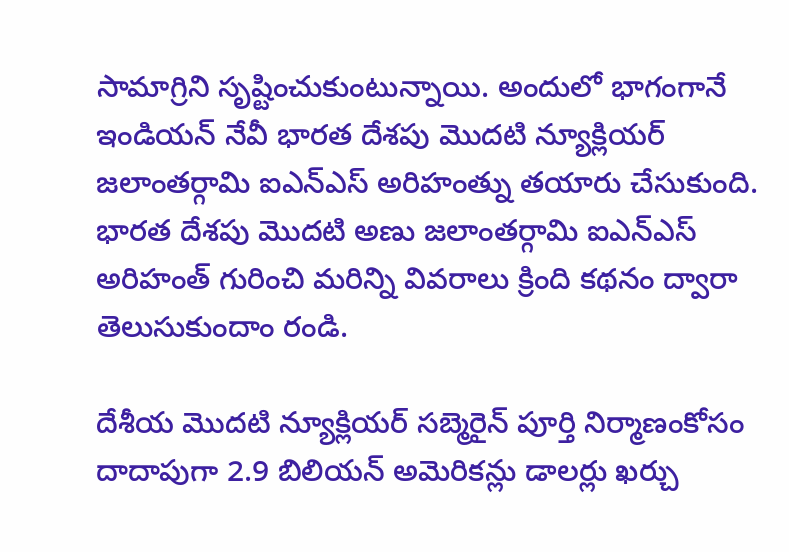సామాగ్రిని సృష్టించుకుంటున్నాయి. అందులో భాగంగానే ఇండియన్ నేవీ భారత దేశపు మొదటి న్యూక్లియర్ జలాంతర్గామి ఐఎన్ఎస్ అరిహంత్ను తయారు చేసుకుంది.
భారత దేశపు మొదటి అణు జలాంతర్గామి ఐఎన్ఎస్ అరిహంత్ గురించి మరిన్ని వివరాలు క్రింది కథనం ద్వారా తెలుసుకుందాం రండి.

దేశీయ మొదటి న్యూక్లియర్ సబ్మెరైన్ పూర్తి నిర్మాణంకోసం దాదాపుగా 2.9 బిలియన్ అమెరికన్లు డాలర్లు ఖర్చు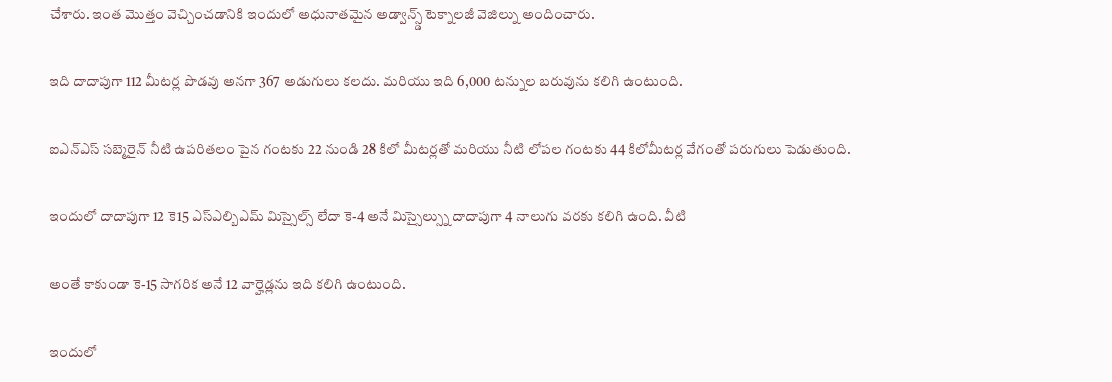చేశారు. ఇంత మొత్తం వెచ్చించడానికి ఇందులో అధునాతమైన అడ్వాన్స్డ్ టెక్నాలజీ వెజిల్ను అందించారు.

ఇది దాదాపుగా 112 మీటర్ల పొడవు అనగా 367 అడుగులు కలదు. మరియు ఇది 6,000 టన్నుల బరువును కలిగి ఉంటుంది.

ఐఎన్ఎస్ సబ్మెరైన్ నీటి ఉపరితలం పైన గంటకు 22 నుండి 28 కిలో మీటర్లతో మరియు నీటి లోపల గంటకు 44 కిలోమీటర్ల వేగంతో పరుగులు పెడుతుంది.

ఇందులో దాదాపుగా 12 కె15 ఎస్ఎల్బిఎమ్ మిస్సైల్స్ లేదా కె-4 అనే మిస్సైల్స్ను దాదాపుగా 4 నాలుగు వరకు కలిగి ఉంది. వీటి

అంతే కాకుండా కె-15 సాగరిక అనే 12 వార్హెడ్లను ఇది కలిగి ఉంటుంది.

ఇందులో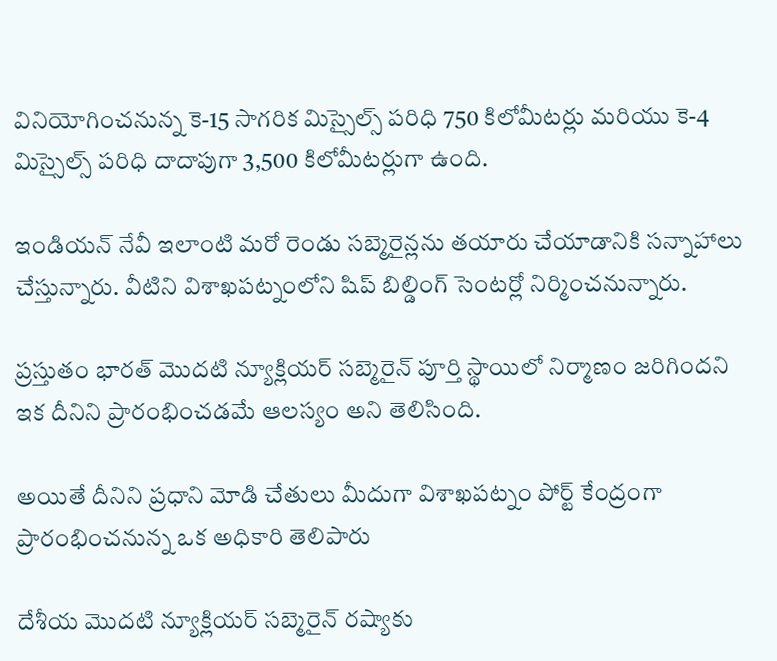వినియోగించనున్న కె-15 సాగరిక మిస్సైల్స్ పరిధి 750 కిలోమీటర్లు మరియు కె-4 మిస్సైల్స్ పరిధి దాదాపుగా 3,500 కిలోమీటర్లుగా ఉంది.

ఇండియన్ నేవీ ఇలాంటి మరో రెండు సబ్మెరైన్లను తయారు చేయాడానికి సన్నాహాలు చేస్తున్నారు. వీటిని విశాఖపట్నంలోని షిప్ బిల్డింగ్ సెంటర్లో నిర్మించనున్నారు.

ప్రస్తుతం భారత్ మొదటి న్యూక్లియర్ సబ్మెరైన్ పూర్తి స్థాయిలో నిర్మాణం జరిగిందని ఇక దీనిని ప్రారంభించడమే ఆలస్యం అని తెలిసింది.

అయితే దీనిని ప్రధాని మోడి చేతులు మీదుగా విశాఖపట్నం పోర్ట్ కేంద్రంగా ప్రారంభించనున్న ఒక అధికారి తెలిపారు

దేశీయ మొదటి న్యూక్లియర్ సబ్మెరైన్ రష్యాకు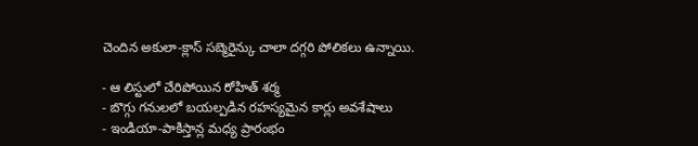చెందిన అకులా-క్లాస్ సబ్మెరైన్కు చాలా దగ్గరి పోలికలు ఉన్నాయి.

- ఆ లిస్టులో చేరిపోయిన రోహిత్ శర్మ
- బొగ్గు గనులలో బయల్పడిన రహస్యమైన కార్లు అవశేషాలు
- ఇండియా-పాకిస్తాన్ల మధ్య ప్రారంభం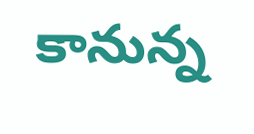కానున్న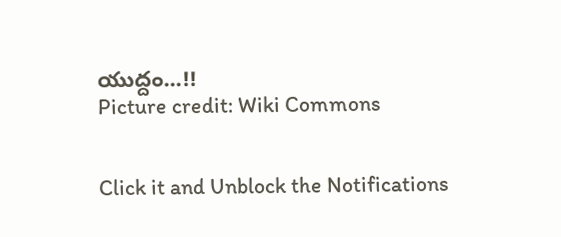యుద్దం...!!
Picture credit: Wiki Commons


Click it and Unblock the Notifications